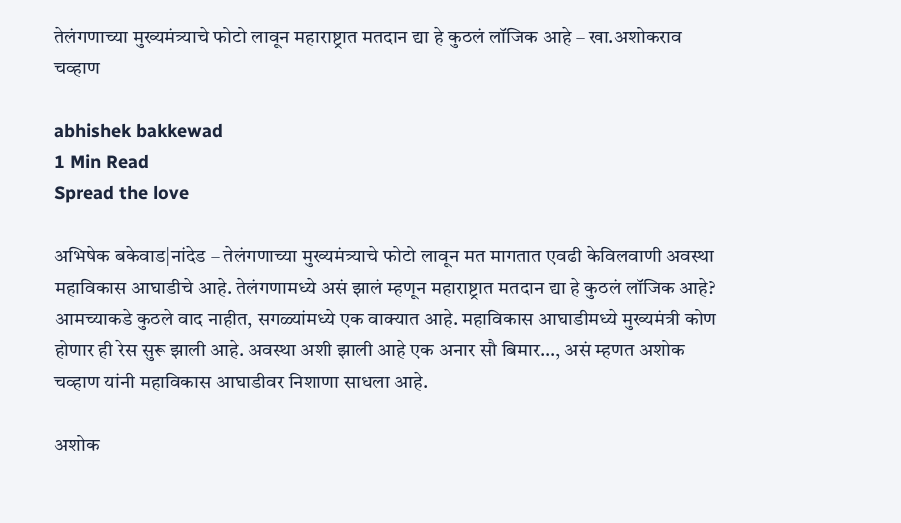तेलंगणाच्या मुख्यमंत्र्याचे फोटो लावून महाराष्ट्रात मतदान द्या हे कुठलं लॉजिक आहे – खा.अशोकराव चव्हाण

abhishek bakkewad
1 Min Read
Spread the love

अभिषेक बकेवाड|नांदेड – तेलंगणाच्या मुख्यमंत्र्याचे फोटो लावून मत मागतात एवढी केविलवाणी अवस्था महाविकास आघाडीचे आहे. तेलंगणामध्ये असं झालं म्हणून महाराष्ट्रात मतदान द्या हे कुठलं लॉजिक आहे? आमच्याकडे कुठले वाद नाहीत, सगळ्यांमध्ये एक वाक्यात आहे. महाविकास आघाडीमध्ये मुख्यमंत्री कोण होणार ही रेस सुरू झाली आहे. अवस्था अशी झाली आहे एक अनार सौ बिमार…, असं म्हणत अशोक चव्हाण यांनी महाविकास आघाडीवर निशाणा साधला आहे.

अशोक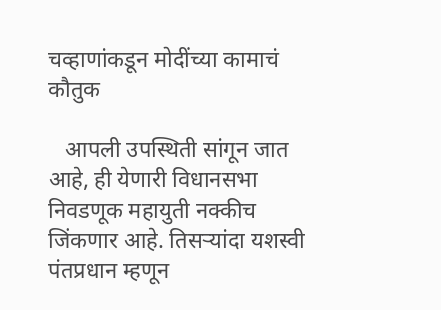चव्हाणांकडून मोदींच्या कामाचं कौतुक

   आपली उपस्थिती सांगून जात आहे, ही येणारी विधानसभा निवडणूक महायुती नक्कीच जिंकणार आहे. तिसऱ्यांदा यशस्वी पंतप्रधान म्हणून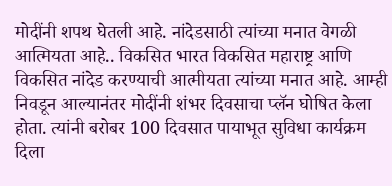मोदींनी शपथ घेतली आहे. नांदेडसाठी त्यांच्या मनात वेगळी आत्मियता आहे.. विकसित भारत विकसित महाराष्ट्र आणि विकसित नांदेड करण्याची आत्मीयता त्यांच्या मनात आहे. आम्ही निवडून आल्यानंतर मोदींनी शंभर दिवसाचा प्लॅन घोषित केला होता. त्यांनी बरोबर 100 दिवसात पायाभूत सुविधा कार्यक्रम दिला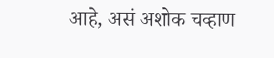आहे, असं अशोक चव्हाण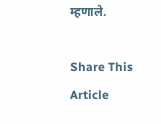म्हणाले.

Share This Article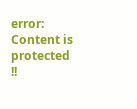error: Content is protected !!